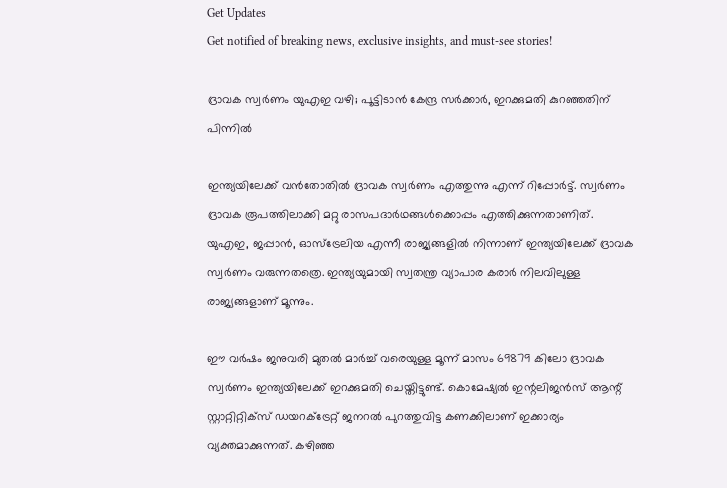Get Updates
Get notified of breaking news, exclusive insights, and must-see stories!

ദ്രാവക സ്വര്‍ണം യുഎഇ വഴി; പൂട്ടിടാന്‍ കേന്ദ്ര സര്‍ക്കാര്‍, ഇറക്കുമതി കുറഞ്ഞതിന് പിന്നില്‍

ഇന്ത്യയിലേക്ക് വന്‍തോതില്‍ ദ്രാവക സ്വര്‍ണം എത്തുന്നു എന്ന് റിപ്പോര്‍ട്ട്. സ്വര്‍ണം ദ്രാവക രൂപത്തിലാക്കി മറ്റു രാസപദാര്‍ഥങ്ങള്‍ക്കൊപ്പം എത്തിക്കുന്നതാണിത്. യുഎഇ, ജപ്പാന്‍, ഓസ്‌ട്രേലിയ എന്നീ രാജ്യങ്ങളില്‍ നിന്നാണ് ഇന്ത്യയിലേക്ക് ദ്രാവക സ്വര്‍ണം വരുന്നതത്രെ. ഇന്ത്യയുമായി സ്വതന്ത്ര വ്യാപാര കരാര്‍ നിലവിലുള്ള രാജ്യങ്ങളാണ് മൂന്നും.

ഈ വര്‍ഷം ജനുവരി മുതല്‍ മാര്‍ച്ച് വരെയുള്ള മൂന്ന് മാസം 69879 കിലോ ദ്രാവക സ്വര്‍ണം ഇന്ത്യയിലേക്ക് ഇറക്കുമതി ചെയ്തിട്ടുണ്ട്. കൊമേഷ്യല്‍ ഇന്റലിജന്‍സ് ആന്റ് സ്റ്റാറ്റിറ്റിക്‌സ് ഡയറക്ട്രേറ്റ് ജനറല്‍ പുറത്തുവിട്ട കണക്കിലാണ് ഇക്കാര്യം വ്യക്തമാക്കുന്നത്. കഴിഞ്ഞ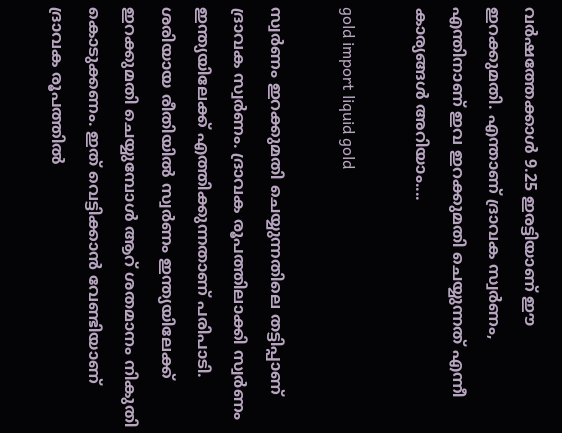വര്‍ഷത്തേക്കാള്‍ 9.25 ഇരട്ടിയാണ് ഈ ഇറക്കുമതി. എന്താണ് ദ്രാവക സ്വര്‍ണം, എന്തിനാണ് ഇവ ഇറക്കുമതി ചെയ്യുന്നത് എന്നീ കാര്യങ്ങള്‍ അറിയാം....

gold import liquid gold

സ്വര്‍ണം ഇറക്കുമതി ചെയ്യുന്നതിലെ തട്ടിപ്പാണ് ദ്രാവക സ്വര്‍ണം. ദ്രാവക രൂപത്തിലാക്കി സ്വര്‍ണം ഇന്ത്യയിലേക്ക് എത്തിക്കുന്നതാണ് പരിപാടി. ശരിയായ രീതിയില്‍ സ്വര്‍ണം ഇന്ത്യയിലേക്ക് ഇറക്കുമതി ചെയ്യുമ്പോള്‍ ആറ് ശതമാനം നികുതി കൊടുക്കണം. ഇത് വെട്ടിക്കാന്‍ വേണ്ടിയാണ് ദ്രാവക രൂപത്തില്‍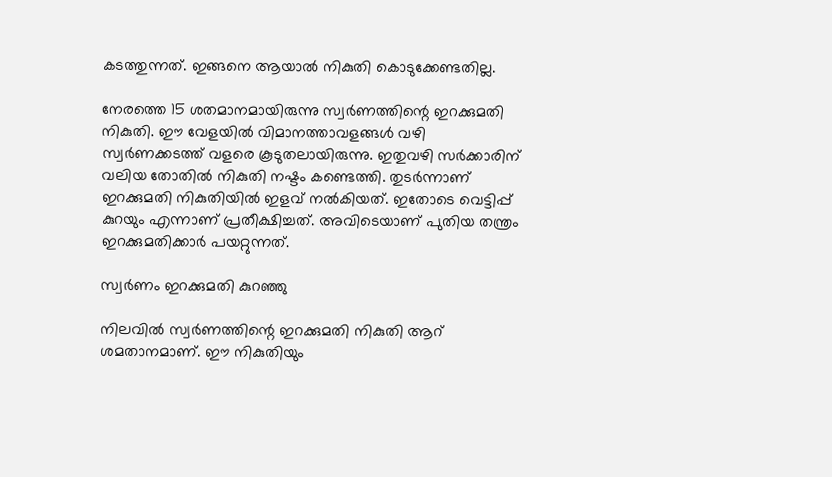കടത്തുന്നത്. ഇങ്ങനെ ആയാല്‍ നികുതി കൊടുക്കേണ്ടതില്ല.

നേരത്തെ 15 ശതമാനമായിരുന്നു സ്വര്‍ണത്തിന്റെ ഇറക്കുമതി നികുതി. ഈ വേളയില്‍ വിമാനത്താവളങ്ങള്‍ വഴി സ്വര്‍ണക്കടത്ത് വളരെ കൂടുതലായിരുന്നു. ഇതുവഴി സര്‍ക്കാരിന് വലിയ തോതില്‍ നികുതി നഷ്ടം കണ്ടെത്തി. തുടര്‍ന്നാണ് ഇറക്കുമതി നികുതിയില്‍ ഇളവ് നല്‍കിയത്. ഇതോടെ വെട്ടിപ്പ് കുറയും എന്നാണ് പ്രതീക്ഷിച്ചത്. അവിടെയാണ് പുതിയ തന്ത്രം ഇറക്കുമതിക്കാര്‍ പയറ്റുന്നത്.

സ്വര്‍ണം ഇറക്കുമതി കുറഞ്ഞു

നിലവില്‍ സ്വര്‍ണത്തിന്റെ ഇറക്കുമതി നികുതി ആറ് ശമതാനമാണ്. ഈ നികുതിയും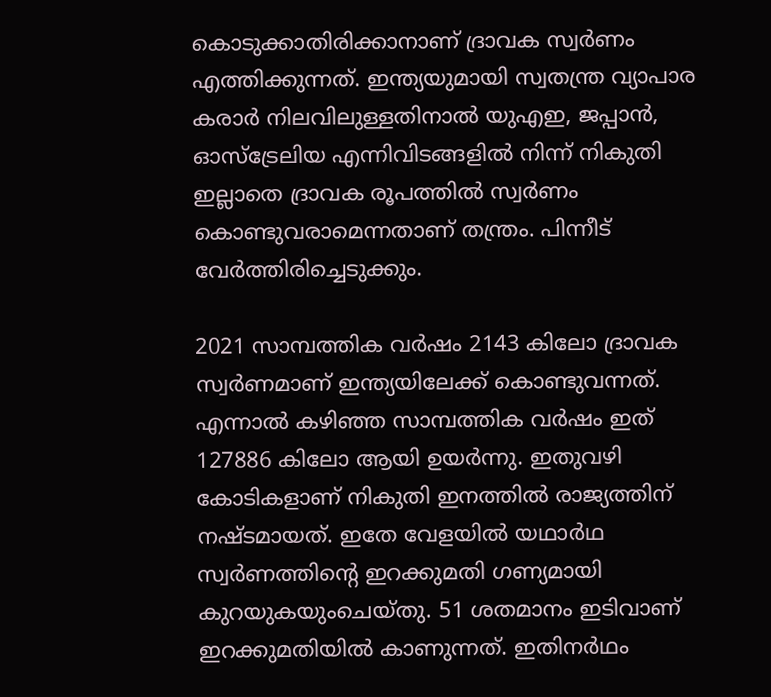കൊടുക്കാതിരിക്കാനാണ് ദ്രാവക സ്വര്‍ണം എത്തിക്കുന്നത്. ഇന്ത്യയുമായി സ്വതന്ത്ര വ്യാപാര കരാര്‍ നിലവിലുള്ളതിനാല്‍ യുഎഇ, ജപ്പാന്‍, ഓസ്‌ട്രേലിയ എന്നിവിടങ്ങളില്‍ നിന്ന് നികുതി ഇല്ലാതെ ദ്രാവക രൂപത്തില്‍ സ്വര്‍ണം കൊണ്ടുവരാമെന്നതാണ് തന്ത്രം. പിന്നീട് വേര്‍ത്തിരിച്ചെടുക്കും.

2021 സാമ്പത്തിക വര്‍ഷം 2143 കിലോ ദ്രാവക സ്വര്‍ണമാണ് ഇന്ത്യയിലേക്ക് കൊണ്ടുവന്നത്. എന്നാല്‍ കഴിഞ്ഞ സാമ്പത്തിക വര്‍ഷം ഇത് 127886 കിലോ ആയി ഉയര്‍ന്നു. ഇതുവഴി കോടികളാണ് നികുതി ഇനത്തില്‍ രാജ്യത്തിന് നഷ്ടമായത്. ഇതേ വേളയില്‍ യഥാര്‍ഥ സ്വര്‍ണത്തിന്റെ ഇറക്കുമതി ഗണ്യമായി കുറയുകയുംചെയ്തു. 51 ശതമാനം ഇടിവാണ് ഇറക്കുമതിയില്‍ കാണുന്നത്. ഇതിനര്‍ഥം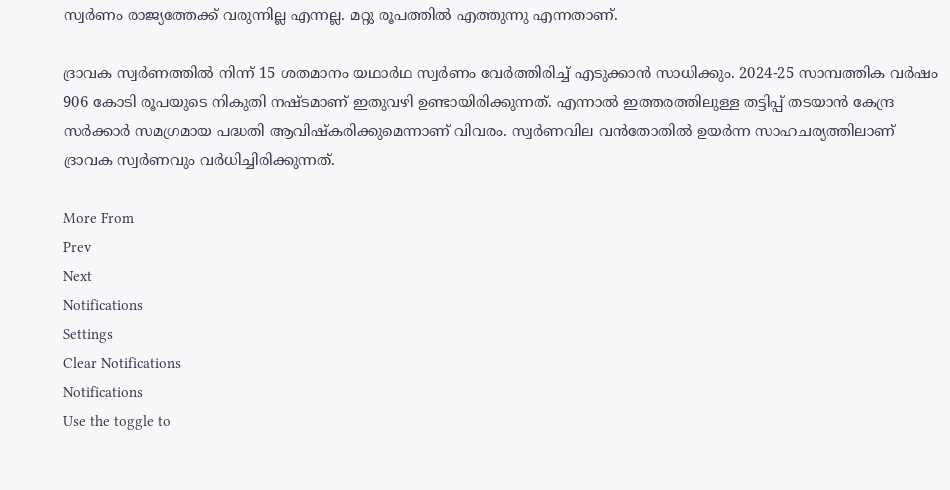സ്വര്‍ണം രാജ്യത്തേക്ക് വരുന്നില്ല എന്നല്ല. മറ്റു രൂപത്തില്‍ എത്തുന്നു എന്നതാണ്.

ദ്രാവക സ്വര്‍ണത്തില്‍ നിന്ന് 15 ശതമാനം യഥാര്‍ഥ സ്വര്‍ണം വേര്‍ത്തിരിച്ച് എടുക്കാന്‍ സാധിക്കും. 2024-25 സാമ്പത്തിക വര്‍ഷം 906 കോടി രൂപയുടെ നികുതി നഷ്ടമാണ് ഇതുവഴി ഉണ്ടായിരിക്കുന്നത്. എന്നാല്‍ ഇത്തരത്തിലുള്ള തട്ടിപ്പ് തടയാന്‍ കേന്ദ്ര സര്‍ക്കാര്‍ സമഗ്രമായ പദ്ധതി ആവിഷ്‌കരിക്കുമെന്നാണ് വിവരം. സ്വര്‍ണവില വന്‍തോതില്‍ ഉയര്‍ന്ന സാഹചര്യത്തിലാണ് ദ്രാവക സ്വര്‍ണവും വര്‍ധിച്ചിരിക്കുന്നത്.

More From
Prev
Next
Notifications
Settings
Clear Notifications
Notifications
Use the toggle to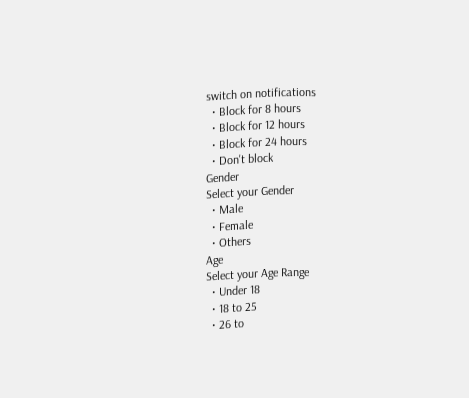switch on notifications
  • Block for 8 hours
  • Block for 12 hours
  • Block for 24 hours
  • Don't block
Gender
Select your Gender
  • Male
  • Female
  • Others
Age
Select your Age Range
  • Under 18
  • 18 to 25
  • 26 to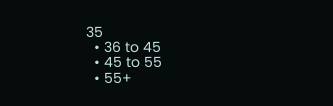35
  • 36 to 45
  • 45 to 55
  • 55+